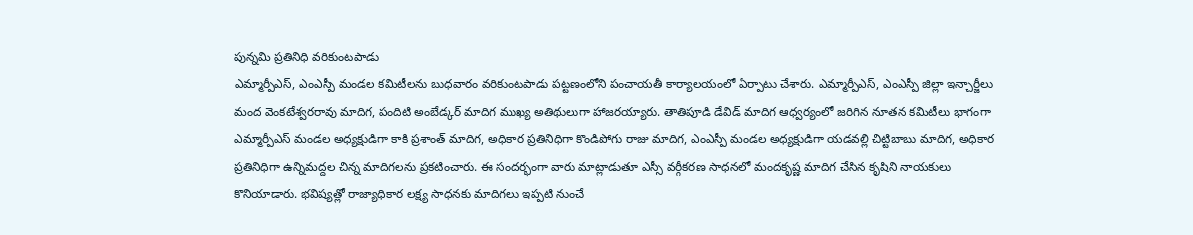పున్నమి ప్రతినిధి వరికుంటపాడు
ఎమ్మార్పీఎస్, ఎంఎస్పీ మండల కమిటీలను బుధవారం వరికుంటపాడు పట్టణంలోని పంచాయతీ కార్యాలయంలో ఏర్పాటు చేశారు. ఎమ్మార్పీఎస్, ఎంఎస్పీ జిల్లా ఇన్చార్జీలు మంద వెంకటేశ్వరరావు మాదిగ, పందిటి అంబేడ్కర్ మాదిగ ముఖ్య అతిథులుగా హాజరయ్యారు. తాతిపూడి డేవిడ్ మాదిగ ఆధ్వర్యంలో జరిగిన నూతన కమిటీలు భాగంగా ఎమ్మార్పీఎస్ మండల అధ్యక్షుడిగా కాకి ప్రశాంత్ మాదిగ, అధికార ప్రతినిధిగా కొండిపోగు రాజు మాదిగ, ఎంఎస్పీ మండల అధ్యక్షుడిగా యడవల్లి చిట్టిబాబు మాదిగ, అధికార ప్రతినిధిగా ఉన్నిమద్దల చిన్న మాదిగలను ప్రకటించారు. ఈ సందర్భంగా వారు మాట్లాడుతూ ఎస్సీ వర్గీకరణ సాధనలో మందకృష్ణ మాదిగ చేసిన కృషిని నాయకులు కొనియాడారు. భవిష్యత్లో రాజ్యాధికార లక్ష్య సాధనకు మాదిగలు ఇప్పటి నుంచే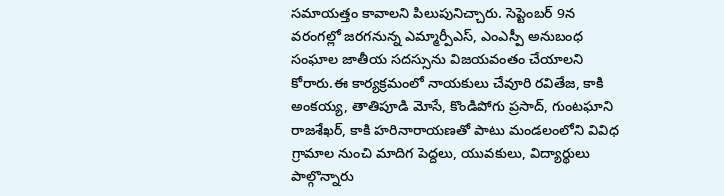సమాయత్తం కావాలని పిలుపునిచ్చారు. సెప్టెంబర్ 9న వరంగల్లో జరగనున్న ఎమ్మార్పీఎస్, ఎంఎస్పీ అనుబంధ సంఘాల జాతీయ సదస్సును విజయవంతం చేయాలని కోరారు.ఈ కార్యక్రమంలో నాయకులు చేవూరి రవితేజ, కాకి అంకయ్య, తాతిపూడి మోసే, కొండిపోగు ప్రసాద్, గుంటఘాని రాజశేఖర్, కాకి హరినారాయణతో పాటు మండలంలోని వివిధ గ్రామాల నుంచి మాదిగ పెద్దలు, యువకులు, విద్యార్థులు పాల్గొన్నారు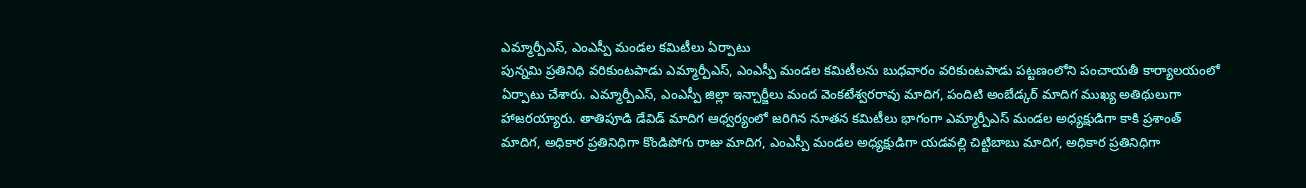ఎమ్మార్పీఎస్, ఎంఎస్పీ మండల కమిటీలు ఏర్పాటు
పున్నమి ప్రతినిధి వరికుంటపాడు ఎమ్మార్పీఎస్, ఎంఎస్పీ మండల కమిటీలను బుధవారం వరికుంటపాడు పట్టణంలోని పంచాయతీ కార్యాలయంలో ఏర్పాటు చేశారు. ఎమ్మార్పీఎస్, ఎంఎస్పీ జిల్లా ఇన్చార్జీలు మంద వెంకటేశ్వరరావు మాదిగ, పందిటి అంబేడ్కర్ మాదిగ ముఖ్య అతిథులుగా హాజరయ్యారు. తాతిపూడి డేవిడ్ మాదిగ ఆధ్వర్యంలో జరిగిన నూతన కమిటీలు భాగంగా ఎమ్మార్పీఎస్ మండల అధ్యక్షుడిగా కాకి ప్రశాంత్ మాదిగ, అధికార ప్రతినిధిగా కొండిపోగు రాజు మాదిగ, ఎంఎస్పీ మండల అధ్యక్షుడిగా యడవల్లి చిట్టిబాబు మాదిగ, అధికార ప్రతినిధిగా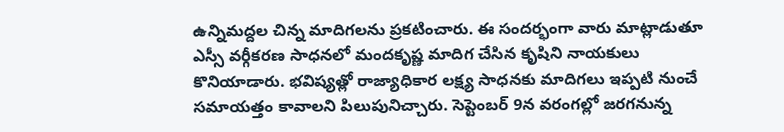ఉన్నిమద్దల చిన్న మాదిగలను ప్రకటించారు. ఈ సందర్భంగా వారు మాట్లాడుతూ ఎస్సీ వర్గీకరణ సాధనలో మందకృష్ణ మాదిగ చేసిన కృషిని నాయకులు కొనియాడారు. భవిష్యత్లో రాజ్యాధికార లక్ష్య సాధనకు మాదిగలు ఇప్పటి నుంచే సమాయత్తం కావాలని పిలుపునిచ్చారు. సెప్టెంబర్ 9న వరంగల్లో జరగనున్న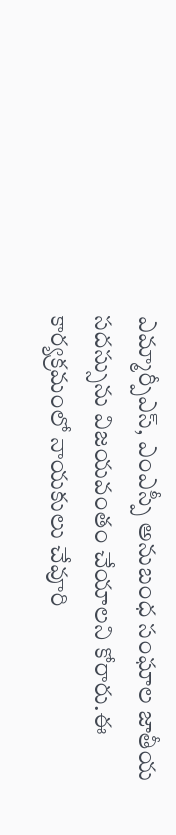ఎమ్మార్పీఎస్, ఎంఎస్పీ అనుబంధ సంఘాల జాతీయ సదస్సును విజయవంతం చేయాలని కోరారు.ఈ కార్యక్రమంలో నాయకులు చేవూరి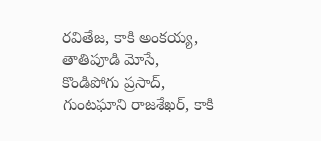రవితేజ, కాకి అంకయ్య, తాతిపూడి మోసే, కొండిపోగు ప్రసాద్, గుంటఘాని రాజశేఖర్, కాకి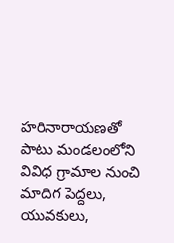హరినారాయణతో పాటు మండలంలోని వివిధ గ్రామాల నుంచి మాదిగ పెద్దలు, యువకులు,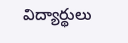విద్యార్థులు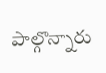పాల్గొన్నారు